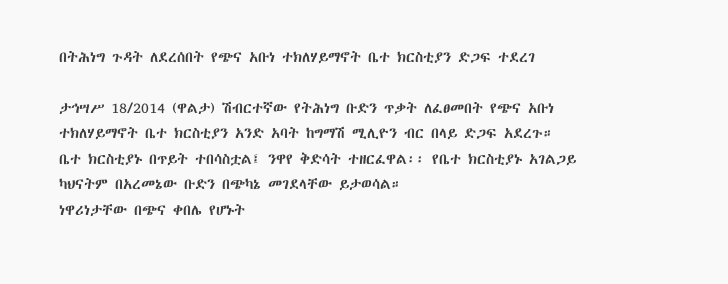በትሕነግ ጉዳት ለደረሰበት የጭና አቡነ ተክለሃይማኖት ቤተ ክርስቲያን ድጋፍ ተደረገ

ታኅሣሥ 18/2014 (ዋልታ) ሽብርተኛው የትሕነግ ቡድን ጥቃት ለፈፀመበት የጭና አቡነ ተክለሃይማኖት ቤተ ክርስቲያን አንድ አባት ከግማሽ ሚሊዮን ብር በላይ ድጋፍ አደረጉ።
ቤተ ክርስቲያኑ በጥይት ተበሳስቷል፤ ንዋየ ቅድሳት ተዘርፈዋል፡፡ የቤተ ክርስቲያኑ አገልጋይ ካህናትም በአረመኔው ቡድን በጭካኔ መገደላቸው ይታወሳል።
ነዋሪነታቸው በጭና ቀበሌ የሆኑት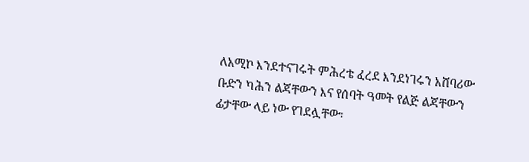ለአሚኮ እንደተናገሩት ምሕረቴ ፈረደ እንደነገሩን አሸባሪው ቡድን ካሕን ልጃቸውን እና የሰባት ዓመት የልጅ ልጃቸውን ፊታቸው ላይ ነው የገደሏቸው፡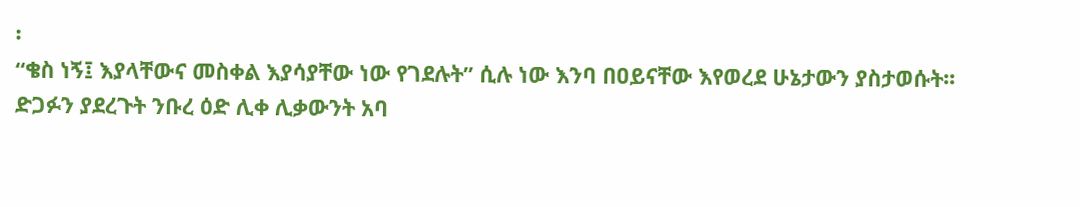፡
“ቄስ ነኝ፤ እያላቸውና መስቀል እያሳያቸው ነው የገደሉት” ሲሉ ነው እንባ በዐይናቸው እየወረደ ሁኔታውን ያስታወሱት፡፡
ድጋፉን ያደረጉት ንቡረ ዕድ ሊቀ ሊቃውንት አባ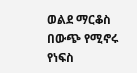ወልደ ማርቆስ በውጭ የሚኖሩ የነፍስ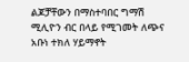ልጆቻቸውን በማስተባበር ግማሽ ሚሊዮን ብር በላይ የሚገመት ለጭና አቡነ ተክለ ሃይማኖት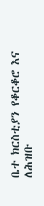ቤተ ክርስቲያን የቆርቆሮ እና ለሕዝቡ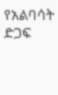የአልባሳት ድጋፍ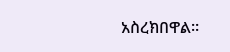አስረክበዋል።